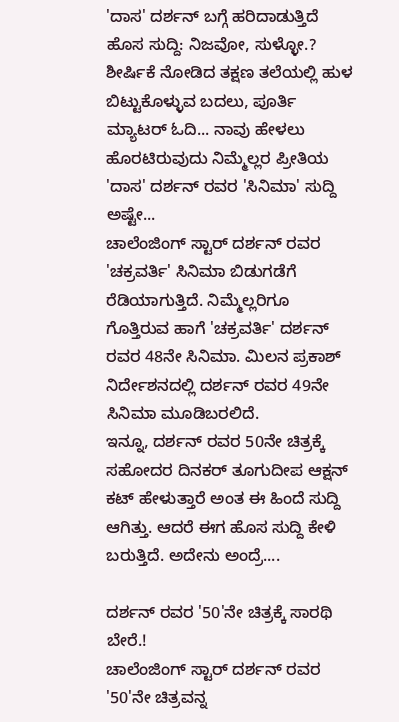'ದಾಸ' ದರ್ಶನ್ ಬಗ್ಗೆ ಹರಿದಾಡುತ್ತಿದೆ ಹೊಸ ಸುದ್ದಿ: ನಿಜವೋ, ಸುಳ್ಳೋ.?
ಶೀರ್ಷಿಕೆ ನೋಡಿದ ತಕ್ಷಣ ತಲೆಯಲ್ಲಿ ಹುಳ ಬಿಟ್ಟುಕೊಳ್ಳುವ ಬದಲು, ಪೂರ್ತಿ ಮ್ಯಾಟರ್ ಓದಿ... ನಾವು ಹೇಳಲು ಹೊರಟಿರುವುದು ನಿಮ್ಮೆಲ್ಲರ ಪ್ರೀತಿಯ 'ದಾಸ' ದರ್ಶನ್ ರವರ 'ಸಿನಿಮಾ' ಸುದ್ದಿ ಅಷ್ಟೇ...
ಚಾಲೆಂಜಿಂಗ್ ಸ್ಟಾರ್ ದರ್ಶನ್ ರವರ 'ಚಕ್ರವರ್ತಿ' ಸಿನಿಮಾ ಬಿಡುಗಡೆಗೆ ರೆಡಿಯಾಗುತ್ತಿದೆ. ನಿಮ್ಮೆಲ್ಲರಿಗೂ ಗೊತ್ತಿರುವ ಹಾಗೆ 'ಚಕ್ರವರ್ತಿ' ದರ್ಶನ್ ರವರ 48ನೇ ಸಿನಿಮಾ. ಮಿಲನ ಪ್ರಕಾಶ್ ನಿರ್ದೇಶನದಲ್ಲಿ ದರ್ಶನ್ ರವರ 49ನೇ ಸಿನಿಮಾ ಮೂಡಿಬರಲಿದೆ.
ಇನ್ನೂ, ದರ್ಶನ್ ರವರ 50ನೇ ಚಿತ್ರಕ್ಕೆ ಸಹೋದರ ದಿನಕರ್ ತೂಗುದೀಪ ಆಕ್ಷನ್ ಕಟ್ ಹೇಳುತ್ತಾರೆ ಅಂತ ಈ ಹಿಂದೆ ಸುದ್ದಿ ಆಗಿತ್ತು. ಆದರೆ ಈಗ ಹೊಸ ಸುದ್ದಿ ಕೇಳಿ ಬರುತ್ತಿದೆ. ಅದೇನು ಅಂದ್ರೆ....

ದರ್ಶನ್ ರವರ '50'ನೇ ಚಿತ್ರಕ್ಕೆ ಸಾರಥಿ ಬೇರೆ.!
ಚಾಲೆಂಜಿಂಗ್ ಸ್ಟಾರ್ ದರ್ಶನ್ ರವರ '50'ನೇ ಚಿತ್ರವನ್ನ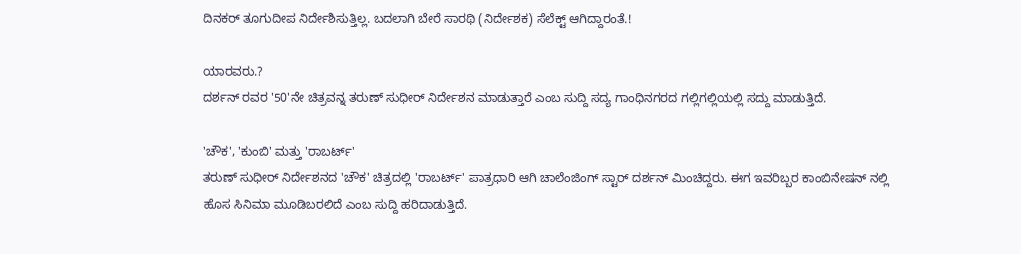ದಿನಕರ್ ತೂಗುದೀಪ ನಿರ್ದೇಶಿಸುತ್ತಿಲ್ಲ. ಬದಲಾಗಿ ಬೇರೆ ಸಾರಥಿ (ನಿರ್ದೇಶಕ) ಸೆಲೆಕ್ಟ್ ಆಗಿದ್ದಾರಂತೆ.!

ಯಾರವರು.?
ದರ್ಶನ್ ರವರ '50'ನೇ ಚಿತ್ರವನ್ನ ತರುಣ್ ಸುಧೀರ್ ನಿರ್ದೇಶನ ಮಾಡುತ್ತಾರೆ ಎಂಬ ಸುದ್ದಿ ಸದ್ಯ ಗಾಂಧಿನಗರದ ಗಲ್ಲಿಗಲ್ಲಿಯಲ್ಲಿ ಸದ್ದು ಮಾಡುತ್ತಿದೆ.

'ಚೌಕ', 'ಕುಂಬಿ' ಮತ್ತು 'ರಾಬರ್ಟ್'
ತರುಣ್ ಸುಧೀರ್ ನಿರ್ದೇಶನದ 'ಚೌಕ' ಚಿತ್ರದಲ್ಲಿ 'ರಾಬರ್ಟ್' ಪಾತ್ರಧಾರಿ ಆಗಿ ಚಾಲೆಂಜಿಂಗ್ ಸ್ಟಾರ್ ದರ್ಶನ್ ಮಿಂಚಿದ್ದರು. ಈಗ ಇವರಿಬ್ಬರ ಕಾಂಬಿನೇಷನ್ ನಲ್ಲಿ ಹೊಸ ಸಿನಿಮಾ ಮೂಡಿಬರಲಿದೆ ಎಂಬ ಸುದ್ದಿ ಹರಿದಾಡುತ್ತಿದೆ.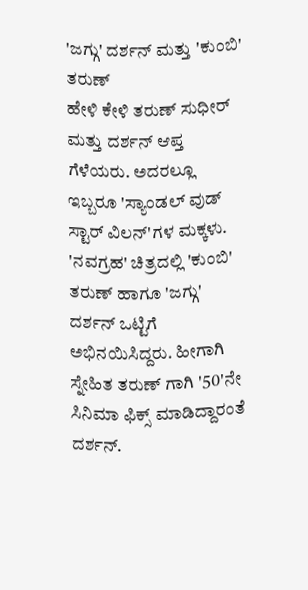'ಜಗ್ಗು' ದರ್ಶನ್ ಮತ್ತು 'ಕುಂಬಿ' ತರುಣ್
ಹೇಳಿ ಕೇಳಿ ತರುಣ್ ಸುಧೀರ್ ಮತ್ತು ದರ್ಶನ್ ಆಪ್ತ ಗೆಳೆಯರು. ಅದರಲ್ಲೂ ಇಬ್ಬರೂ 'ಸ್ಯಾಂಡಲ್ ವುಡ್ ಸ್ಟಾರ್ ವಿಲನ್'ಗಳ ಮಕ್ಕಳು. 'ನವಗ್ರಹ' ಚಿತ್ರದಲ್ಲಿ 'ಕುಂಬಿ' ತರುಣ್ ಹಾಗೂ 'ಜಗ್ಗು' ದರ್ಶನ್ ಒಟ್ಟಿಗೆ ಅಭಿನಯಿಸಿದ್ದರು. ಹೀಗಾಗಿ ಸ್ನೇಹಿತ ತರುಣ್ ಗಾಗಿ '50'ನೇ ಸಿನಿಮಾ ಫಿಕ್ಸ್ ಮಾಡಿದ್ದಾರಂತೆ ದರ್ಶನ್.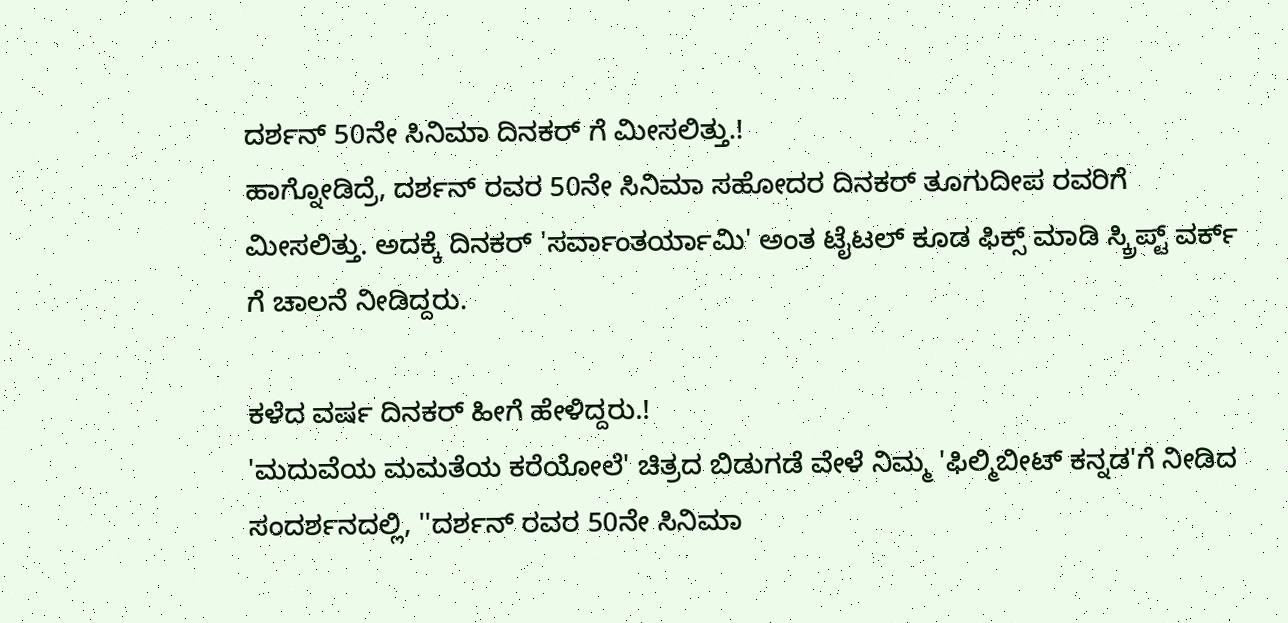ದರ್ಶನ್ 50ನೇ ಸಿನಿಮಾ ದಿನಕರ್ ಗೆ ಮೀಸಲಿತ್ತು.!
ಹಾಗ್ನೋಡಿದ್ರೆ, ದರ್ಶನ್ ರವರ 50ನೇ ಸಿನಿಮಾ ಸಹೋದರ ದಿನಕರ್ ತೂಗುದೀಪ ರವರಿಗೆ ಮೀಸಲಿತ್ತು. ಅದಕ್ಕೆ ದಿನಕರ್ 'ಸರ್ವಾಂತರ್ಯಾಮಿ' ಅಂತ ಟೈಟಲ್ ಕೂಡ ಫಿಕ್ಸ್ ಮಾಡಿ ಸ್ಕ್ರಿಪ್ಟ್ ವರ್ಕ್ ಗೆ ಚಾಲನೆ ನೀಡಿದ್ದರು.

ಕಳೆದ ವರ್ಷ ದಿನಕರ್ ಹೀಗೆ ಹೇಳಿದ್ದರು.!
'ಮದುವೆಯ ಮಮತೆಯ ಕರೆಯೋಲೆ' ಚಿತ್ರದ ಬಿಡುಗಡೆ ವೇಳೆ ನಿಮ್ಮ 'ಫಿಲ್ಮಿಬೀಟ್ ಕನ್ನಡ'ಗೆ ನೀಡಿದ ಸಂದರ್ಶನದಲ್ಲಿ, ''ದರ್ಶನ್ ರವರ 50ನೇ ಸಿನಿಮಾ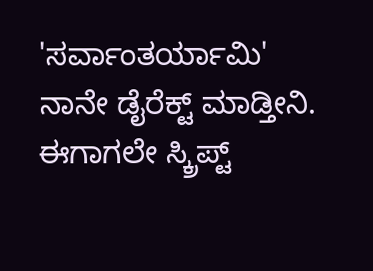'ಸರ್ವಾಂತರ್ಯಾಮಿ' ನಾನೇ ಡೈರೆಕ್ಟ್ ಮಾಡ್ತೀನಿ. ಈಗಾಗಲೇ ಸ್ಕ್ರಿಪ್ಟ್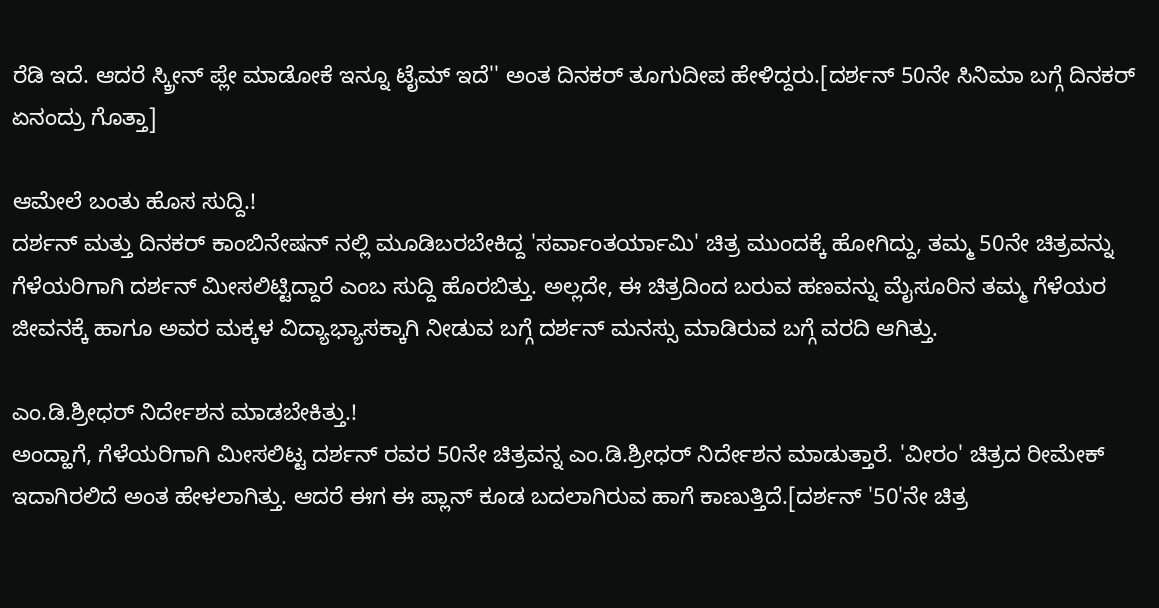ರೆಡಿ ಇದೆ. ಆದರೆ ಸ್ಕ್ರೀನ್ ಪ್ಲೇ ಮಾಡೋಕೆ ಇನ್ನೂ ಟೈಮ್ ಇದೆ'' ಅಂತ ದಿನಕರ್ ತೂಗುದೀಪ ಹೇಳಿದ್ದರು.[ದರ್ಶನ್ 50ನೇ ಸಿನಿಮಾ ಬಗ್ಗೆ ದಿನಕರ್ ಏನಂದ್ರು ಗೊತ್ತಾ]

ಆಮೇಲೆ ಬಂತು ಹೊಸ ಸುದ್ದಿ.!
ದರ್ಶನ್ ಮತ್ತು ದಿನಕರ್ ಕಾಂಬಿನೇಷನ್ ನಲ್ಲಿ ಮೂಡಿಬರಬೇಕಿದ್ದ 'ಸರ್ವಾಂತರ್ಯಾಮಿ' ಚಿತ್ರ ಮುಂದಕ್ಕೆ ಹೋಗಿದ್ದು, ತಮ್ಮ 50ನೇ ಚಿತ್ರವನ್ನು ಗೆಳೆಯರಿಗಾಗಿ ದರ್ಶನ್ ಮೀಸಲಿಟ್ಟಿದ್ದಾರೆ ಎಂಬ ಸುದ್ದಿ ಹೊರಬಿತ್ತು. ಅಲ್ಲದೇ, ಈ ಚಿತ್ರದಿಂದ ಬರುವ ಹಣವನ್ನು ಮೈಸೂರಿನ ತಮ್ಮ ಗೆಳೆಯರ ಜೀವನಕ್ಕೆ ಹಾಗೂ ಅವರ ಮಕ್ಕಳ ವಿದ್ಯಾಭ್ಯಾಸಕ್ಕಾಗಿ ನೀಡುವ ಬಗ್ಗೆ ದರ್ಶನ್ ಮನಸ್ಸು ಮಾಡಿರುವ ಬಗ್ಗೆ ವರದಿ ಆಗಿತ್ತು.

ಎಂ.ಡಿ.ಶ್ರೀಧರ್ ನಿರ್ದೇಶನ ಮಾಡಬೇಕಿತ್ತು.!
ಅಂದ್ಹಾಗೆ, ಗೆಳೆಯರಿಗಾಗಿ ಮೀಸಲಿಟ್ಟ ದರ್ಶನ್ ರವರ 50ನೇ ಚಿತ್ರವನ್ನ ಎಂ.ಡಿ.ಶ್ರೀಧರ್ ನಿರ್ದೇಶನ ಮಾಡುತ್ತಾರೆ. 'ವೀರಂ' ಚಿತ್ರದ ರೀಮೇಕ್ ಇದಾಗಿರಲಿದೆ ಅಂತ ಹೇಳಲಾಗಿತ್ತು. ಆದರೆ ಈಗ ಈ ಪ್ಲಾನ್ ಕೂಡ ಬದಲಾಗಿರುವ ಹಾಗೆ ಕಾಣುತ್ತಿದೆ.[ದರ್ಶನ್ '50'ನೇ ಚಿತ್ರ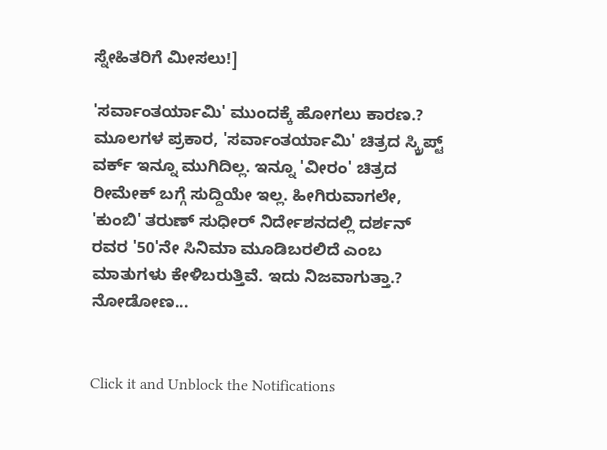ಸ್ನೇಹಿತರಿಗೆ ಮೀಸಲು!]

'ಸರ್ವಾಂತರ್ಯಾಮಿ' ಮುಂದಕ್ಕೆ ಹೋಗಲು ಕಾರಣ.?
ಮೂಲಗಳ ಪ್ರಕಾರ, 'ಸರ್ವಾಂತರ್ಯಾಮಿ' ಚಿತ್ರದ ಸ್ಕ್ರಿಪ್ಟ್ ವರ್ಕ್ ಇನ್ನೂ ಮುಗಿದಿಲ್ಲ. ಇನ್ನೂ 'ವೀರಂ' ಚಿತ್ರದ ರೀಮೇಕ್ ಬಗ್ಗೆ ಸುದ್ದಿಯೇ ಇಲ್ಲ. ಹೀಗಿರುವಾಗಲೇ, 'ಕುಂಬಿ' ತರುಣ್ ಸುಧೀರ್ ನಿರ್ದೇಶನದಲ್ಲಿ ದರ್ಶನ್ ರವರ '50'ನೇ ಸಿನಿಮಾ ಮೂಡಿಬರಲಿದೆ ಎಂಬ ಮಾತುಗಳು ಕೇಳಿಬರುತ್ತಿವೆ. ಇದು ನಿಜವಾಗುತ್ತಾ.? ನೋಡೋಣ...


Click it and Unblock the Notifications